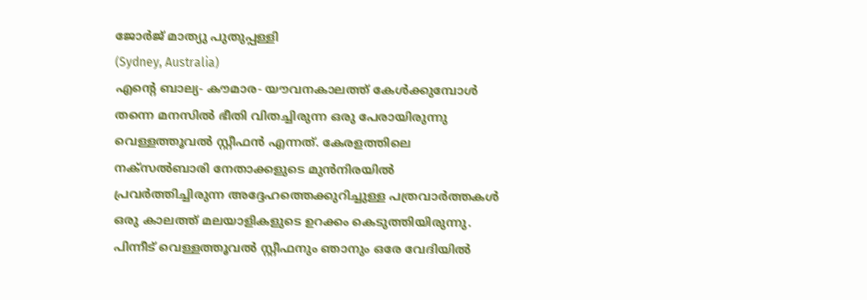ജോർജ് മാത്യു പുതുപ്പള്ളി
(Sydney, Australia)
എന്റെ ബാല്യ- കൗമാര- യൗവനകാലത്ത് കേൾക്കുമ്പോൾ തന്നെ മനസിൽ ഭീതി വിതച്ചിരുന്ന ഒരു പേരായിരുന്നു വെള്ളത്തൂവൽ സ്റ്റീഫൻ എന്നത്. കേരളത്തിലെ നക്സൽബാരി നേതാക്കളുടെ മുൻനിരയിൽ പ്രവർത്തിച്ചിരുന്ന അദ്ദേഹത്തെക്കുറിച്ചുള്ള പത്രവാർത്തകൾ ഒരു കാലത്ത് മലയാളികളുടെ ഉറക്കം കെടുത്തിയിരുന്നു.
പിന്നീട് വെള്ളത്തൂവൽ സ്റ്റീഫനും ഞാനും ഒരേ വേദിയിൽ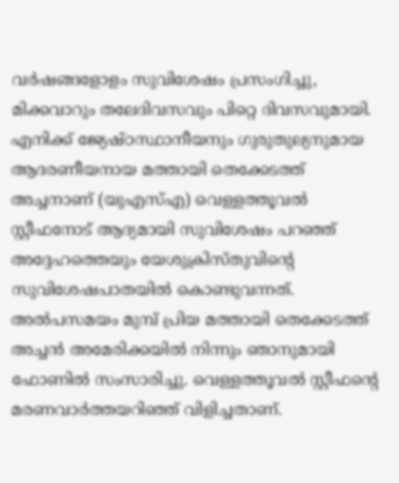വർഷങ്ങളോളം സുവിശേഷം പ്രസംഗിച്ചു, മിക്കവാറും തലേദിവസവും പിറ്റെ ദിവസവുമായി. എനിക്ക് ജ്യേഷ്ഠസ്ഥാനീയനും ഗുരുതുല്യനുമായ ആദരണീയനായ മത്തായി തെക്കേടത്ത് അച്ചനാണ് (യുഎസ്എ) വെള്ളത്തൂവൽ സ്റ്റീഫനോട് ആദ്യമായി സുവിശേഷം പറഞ്ഞ് അദ്ദേഹത്തെയും യേശുക്രിസ്തുവിന്റെ സുവിശേഷപാതയിൽ കൊണ്ടുവന്നത്.
അൽപസമയം മുമ്പ് പ്രിയ മത്തായി തെക്കേടത്ത് അച്ചൻ അമേരിക്കയിൽ നിന്നും ഞാനുമായി ഫോണിൽ സംസാരിച്ചു. വെള്ളത്തൂവൽ സ്റ്റീഫന്റെ മരണവാർത്തയറിഞ്ഞ് വിളിച്ചതാണ്.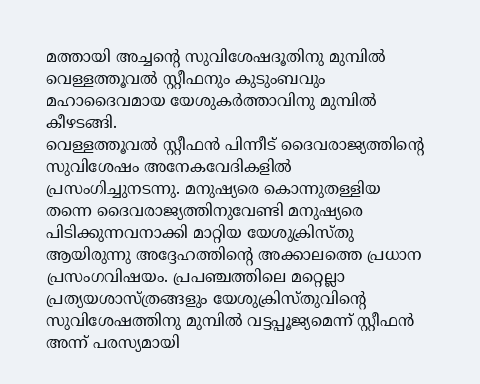മത്തായി അച്ചന്റെ സുവിശേഷദൂതിനു മുമ്പിൽ വെള്ളത്തൂവൽ സ്റ്റീഫനും കുടുംബവും മഹാദൈവമായ യേശുകർത്താവിനു മുമ്പിൽ കീഴടങ്ങി.
വെള്ളത്തൂവൽ സ്റ്റീഫൻ പിന്നീട് ദൈവരാജ്യത്തിന്റെ സുവിശേഷം അനേകവേദികളിൽ പ്രസംഗിച്ചുനടന്നു. മനുഷ്യരെ കൊന്നുതള്ളിയ തന്നെ ദൈവരാജ്യത്തിനുവേണ്ടി മനുഷ്യരെ പിടിക്കുന്നവനാക്കി മാറ്റിയ യേശുക്രിസ്തു ആയിരുന്നു അദ്ദേഹത്തിന്റെ അക്കാലത്തെ പ്രധാന പ്രസംഗവിഷയം. പ്രപഞ്ചത്തിലെ മറ്റെല്ലാ പ്രത്യയശാസ്ത്രങ്ങളും യേശുക്രിസ്തുവിന്റെ സുവിശേഷത്തിനു മുമ്പിൽ വട്ടപ്പൂജ്യമെന്ന് സ്റ്റീഫൻ അന്ന് പരസ്യമായി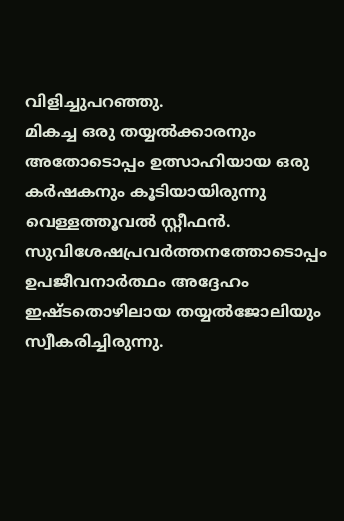വിളിച്ചുപറഞ്ഞു.
മികച്ച ഒരു തയ്യൽക്കാരനും അതോടൊപ്പം ഉത്സാഹിയായ ഒരു കർഷകനും കൂടിയായിരുന്നു വെള്ളത്തൂവൽ സ്റ്റീഫൻ. സുവിശേഷപ്രവർത്തനത്തോടൊപ്പം ഉപജീവനാർത്ഥം അദ്ദേഹം ഇഷ്ടതൊഴിലായ തയ്യൽജോലിയും സ്വീകരിച്ചിരുന്നു.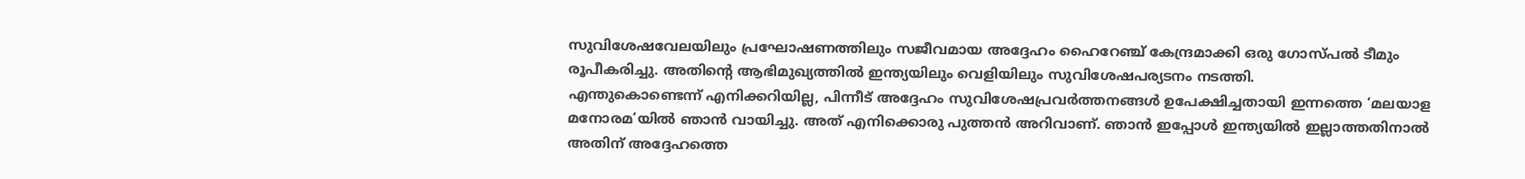സുവിശേഷവേലയിലും പ്രഘോഷണത്തിലും സജീവമായ അദ്ദേഹം ഹൈറേഞ്ച് കേന്ദ്രമാക്കി ഒരു ഗോസ്പൽ ടീമും രൂപീകരിച്ചു. അതിന്റെ ആഭിമുഖ്യത്തിൽ ഇന്ത്യയിലും വെളിയിലും സുവിശേഷപര്യടനം നടത്തി.
എന്തുകൊണ്ടെന്ന് എനിക്കറിയില്ല, പിന്നീട് അദ്ദേഹം സുവിശേഷപ്രവർത്തനങ്ങൾ ഉപേക്ഷിച്ചതായി ഇന്നത്തെ ‘മലയാള മനോരമ’യിൽ ഞാൻ വായിച്ചു. അത് എനിക്കൊരു പുത്തൻ അറിവാണ്. ഞാൻ ഇപ്പോൾ ഇന്ത്യയിൽ ഇല്ലാത്തതിനാൽ അതിന് അദ്ദേഹത്തെ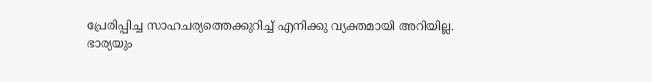പ്രേരിപ്പിച്ച സാഹചര്യത്തെക്കുറിച്ച് എനിക്കു വ്യക്തമായി അറിയില്ല.
ഭാര്യയും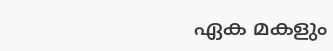ഏക മകളും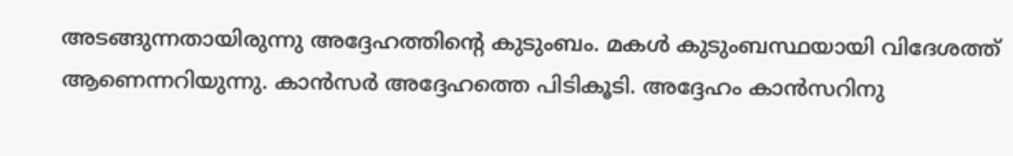അടങ്ങുന്നതായിരുന്നു അദ്ദേഹത്തിന്റെ കുടുംബം. മകൾ കുടുംബസ്ഥയായി വിദേശത്ത് ആണെന്നറിയുന്നു. കാൻസർ അദ്ദേഹത്തെ പിടികൂടി. അദ്ദേഹം കാൻസറിനു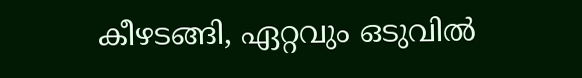കീഴടങ്ങി, ഏറ്റവും ഒടുവിൽ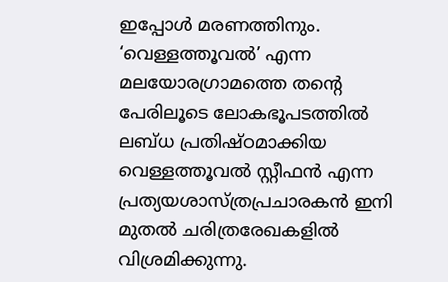ഇപ്പോൾ മരണത്തിനും.
‘വെള്ളത്തൂവൽ’ എന്ന മലയോരഗ്രാമത്തെ തന്റെ പേരിലൂടെ ലോകഭൂപടത്തിൽ ലബ്ധ പ്രതിഷ്ഠമാക്കിയ വെള്ളത്തൂവൽ സ്റ്റീഫൻ എന്ന പ്രത്യയശാസ്ത്രപ്രചാരകൻ ഇനി മുതൽ ചരിത്രരേഖകളിൽ വിശ്രമിക്കുന്നു.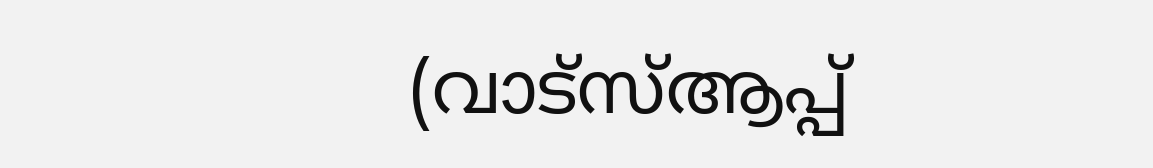(വാട്സ്ആപ്പ്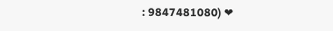: 9847481080) ❤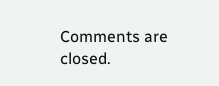Comments are closed.